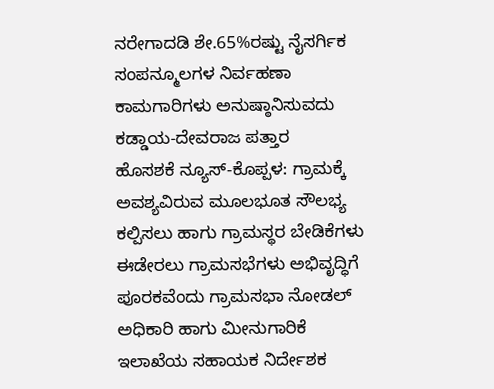ನರೇಗಾದಡಿ ಶೇ.65%ರಷ್ಟು ನೈಸರ್ಗಿಕ ಸಂಪನ್ಮೂಲಗಳ ನಿರ್ವಹಣಾ ಕಾಮಗಾರಿಗಳು ಅನುಷ್ಠಾನಿಸುವದು ಕಡ್ಡಾಯ-ದೇವರಾಜ ಪತ್ತಾರ
ಹೊಸಶಕೆ ನ್ಯೂಸ್-ಕೊಪ್ಪಳ: ಗ್ರಾಮಕ್ಕೆ ಅವಶ್ಯವಿರುವ ಮೂಲಭೂತ ಸೌಲಭ್ಯ ಕಲ್ಪಿಸಲು ಹಾಗು ಗ್ರಾಮಸ್ಥರ ಬೇಡಿಕೆಗಳು ಈಡೇರಲು ಗ್ರಾಮಸಭೆಗಳು ಅಭಿವೃದ್ಧಿಗೆ ಪೂರಕವೆಂದು ಗ್ರಾಮಸಭಾ ನೋಡಲ್ ಅಧಿಕಾರಿ ಹಾಗು ಮೀನುಗಾರಿಕೆ ಇಲಾಖೆಯ ಸಹಾಯಕ ನಿರ್ದೇಶಕ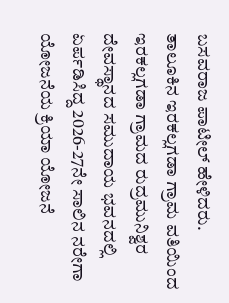ಬಸವರಾಜ ಪಾಟೀಲ್ ಹೇಳಿದರು.
ತಾಲೂಕಿನ ಇರಕಲ್ಲಗಡಾ ಗ್ರಾಮ ವತಿಯಿಂದ ಇರಕಲ್ಲಗಡಾ ಗ್ರಾಮದ ರುದ್ರಮುನಿಶ್ವರ ದೇವಸ್ಥಾನದ ಸಮುದಾಯ ಭವನದಲ್ಲಿ ಏರ್ಪಡಿಸಿದ್ದ 2026-27ನೇ ಸಾಲಿನ ನರೇಗಾ ಯೋಜನೆಯ ಕ್ರಿಯಾ ಯೋಜನೆ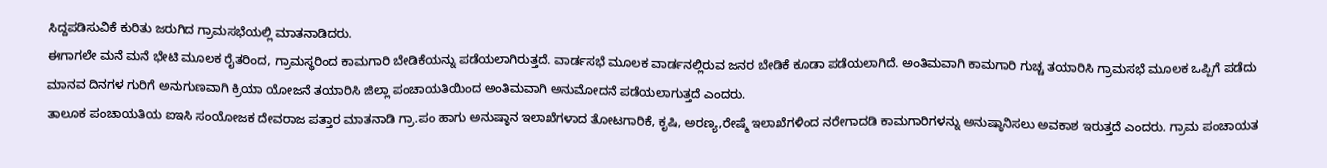ಸಿದ್ದಪಡಿಸುವಿಕೆ ಕುರಿತು ಜರುಗಿದ ಗ್ರಾಮಸಭೆಯಲ್ಲಿ ಮಾತನಾಡಿದರು.
ಈಗಾಗಲೇ ಮನೆ ಮನೆ ಭೇಟಿ ಮೂಲಕ ರೈತರಿಂದ, ಗ್ರಾಮಸ್ಥರಿಂದ ಕಾಮಗಾರಿ ಬೇಡಿಕೆಯನ್ನು ಪಡೆಯಲಾಗಿರುತ್ತದೆ. ವಾರ್ಡಸಭೆ ಮೂಲಕ ವಾರ್ಡನಲ್ಲಿರುವ ಜನರ ಬೇಡಿಕೆ ಕೂಡಾ ಪಡೆಯಲಾಗಿದೆ. ಅಂತಿಮವಾಗಿ ಕಾಮಗಾರಿ ಗುಚ್ಚ ತಯಾರಿಸಿ ಗ್ರಾಮಸಭೆ ಮೂಲಕ ಒಪ್ಪಿಗೆ ಪಡೆದು ಮಾನವ ದಿನಗಳ ಗುರಿಗೆ ಅನುಗುಣವಾಗಿ ಕ್ರಿಯಾ ಯೋಜನೆ ತಯಾರಿಸಿ ಜಿಲ್ಲಾ ಪಂಚಾಯತಿಯಿಂದ ಅಂತಿಮವಾಗಿ ಅನುಮೋದನೆ ಪಡೆಯಲಾಗುತ್ತದೆ ಎಂದರು.
ತಾಲೂಕ ಪಂಚಾಯತಿಯ ಐಇಸಿ ಸಂಯೋಜಕ ದೇವರಾಜ ಪತ್ತಾರ ಮಾತನಾಡಿ ಗ್ರಾ.ಪಂ ಹಾಗು ಅನುಷ್ಠಾನ ಇಲಾಖೆಗಳಾದ ತೋಟಗಾರಿಕೆ, ಕೃಷಿ, ಅರಣ್ಯ,ರೇಷ್ಮೆ ಇಲಾಖೆಗಳಿಂದ ನರೇಗಾದಡಿ ಕಾಮಗಾರಿಗಳನ್ನು ಅನುಷ್ಠಾನಿಸಲು ಅವಕಾಶ ಇರುತ್ತದೆ ಎಂದರು. ಗ್ರಾಮ ಪಂಚಾಯತ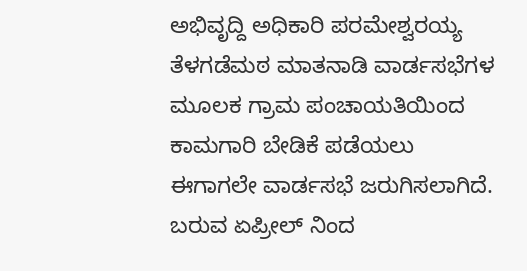ಅಭಿವೃದ್ದಿ ಅಧಿಕಾರಿ ಪರಮೇಶ್ವರಯ್ಯ ತೆಳಗಡೆಮಠ ಮಾತನಾಡಿ ವಾರ್ಡಸಭೆಗಳ ಮೂಲಕ ಗ್ರಾಮ ಪಂಚಾಯತಿಯಿಂದ ಕಾಮಗಾರಿ ಬೇಡಿಕೆ ಪಡೆಯಲು ಈಗಾಗಲೇ ವಾರ್ಡಸಭೆ ಜರುಗಿಸಲಾಗಿದೆ. ಬರುವ ಏಪ್ರೀಲ್ ನಿಂದ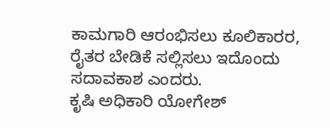ಕಾಮಗಾರಿ ಆರಂಭಿಸಲು ಕೂಲಿಕಾರರ, ರೈತರ ಬೇಡಿಕೆ ಸಲ್ಲಿಸಲು ಇದೊಂದು ಸದಾವಕಾಶ ಎಂದರು.
ಕೃಷಿ ಅಧಿಕಾರಿ ಯೋಗೇಶ್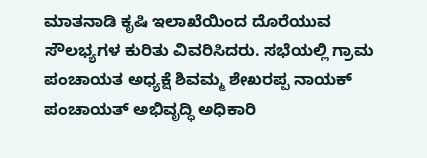ಮಾತನಾಡಿ ಕೃಷಿ ಇಲಾಖೆಯಿಂದ ದೊರೆಯುವ ಸೌಲಭ್ಯಗಳ ಕುರಿತು ವಿವರಿಸಿದರು. ಸಭೆಯಲ್ಲಿ ಗ್ರಾಮ ಪಂಚಾಯತ ಅಧ್ಯಕ್ಷೆ ಶಿವಮ್ಮ ಶೇಖರಪ್ಪ ನಾಯಕ್ ಪಂಚಾಯತ್ ಅಭಿವೃದ್ಧಿ ಅಧಿಕಾರಿ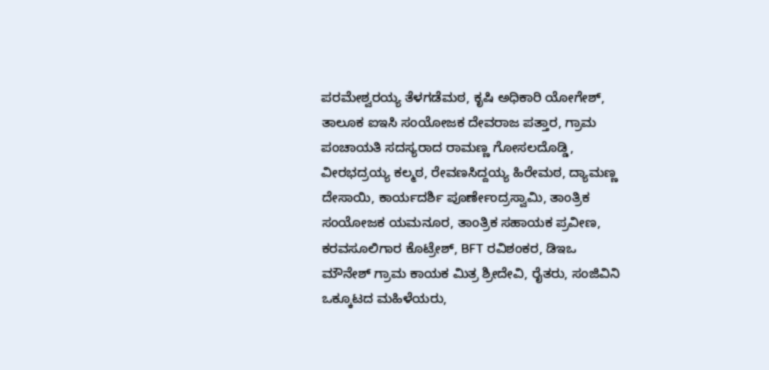ಪರಮೇಶ್ವರಯ್ಯ ತೆಳಗಡೆಮಠ, ಕೃಷಿ ಅಧಿಕಾರಿ ಯೋಗೇಶ್, ತಾಲೂಕ ಐಇಸಿ ಸಂಯೋಜಕ ದೇವರಾಜ ಪತ್ತಾರ, ಗ್ರಾಮ ಪಂಚಾಯತಿ ಸದಸ್ಯರಾದ ರಾಮಣ್ಣ ಗೋಸಲದೊಡ್ಡಿ, ವೀರಭದ್ರಯ್ಯ ಕಲ್ಮಠ, ರೇವಣಸಿದ್ದಯ್ಯ ಹಿರೇಮಠ, ದ್ಯಾಮಣ್ಣ ದೇಸಾಯಿ, ಕಾರ್ಯದರ್ಶಿ ಪೂರ್ಣೇಂದ್ರಸ್ವಾಮಿ, ತಾಂತ್ರಿಕ ಸಂಯೋಜಕ ಯಮನೂರ, ತಾಂತ್ರಿಕ ಸಹಾಯಕ ಪ್ರವೀಣ, ಕರವಸೂಲಿಗಾರ ಕೊಟ್ರೇಶ್, BFT ರವಿಶಂಕರ, ಡಿಇಒ ಮೌನೇಶ್ ಗ್ರಾಮ ಕಾಯಕ ಮಿತ್ರ ಶ್ರೀದೇವಿ, ರೈತರು, ಸಂಜಿವಿನಿ ಒಕ್ಕೂಟದ ಮಹಿಳೆಯರು,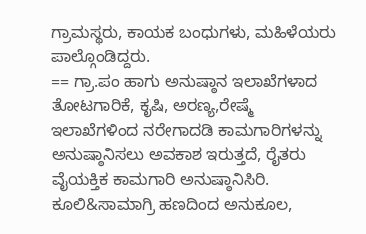ಗ್ರಾಮಸ್ಥರು, ಕಾಯಕ ಬಂಧುಗಳು, ಮಹಿಳೆಯರು ಪಾಲ್ಗೊಂಡಿದ್ದರು.
== ಗ್ರಾ.ಪಂ ಹಾಗು ಅನುಷ್ಠಾನ ಇಲಾಖೆಗಳಾದ ತೋಟಗಾರಿಕೆ, ಕೃಷಿ, ಅರಣ್ಯ,ರೇಷ್ಮೆ ಇಲಾಖೆಗಳಿಂದ ನರೇಗಾದಡಿ ಕಾಮಗಾರಿಗಳನ್ನು ಅನುಷ್ಠಾನಿಸಲು ಅವಕಾಶ ಇರುತ್ತದೆ, ರೈತರು ವೈಯಕ್ತಿಕ ಕಾಮಗಾರಿ ಅನುಷ್ಠಾನಿಸಿರಿ. ಕೂಲಿ&ಸಾಮಾಗ್ರಿ ಹಣದಿಂದ ಅನುಕೂಲ,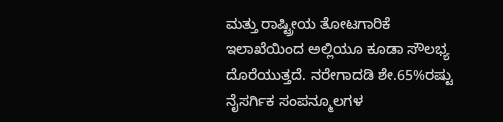ಮತ್ತು ರಾಷ್ಟ್ರೀಯ ತೋಟಗಾರಿಕೆ ಇಲಾಖೆಯಿಂದ ಅಲ್ಲಿಯೂ ಕೂಡಾ ಸೌಲಭ್ಯ ದೊರೆಯುತ್ತದೆ. ನರೇಗಾದಡಿ ಶೇ.65%ರಷ್ಟು ನೈಸರ್ಗಿಕ ಸಂಪನ್ಮೂಲಗಳ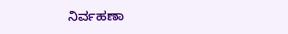ನಿರ್ವಹಣಾ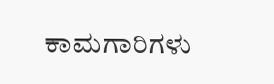ಕಾಮಗಾರಿಗಳು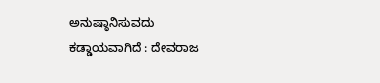ಅನುಷ್ಠಾನಿಸುವದು ಕಡ್ಡಾಯವಾಗಿದೆ : ದೇವರಾಜ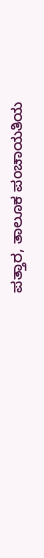ಪತ್ತಾರ, ತಾಲೂಕ ಪಂಚಾಯತಿಯ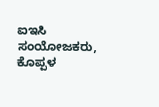ಐಇಸಿ ಸಂಯೋಜಕರು, ಕೊಪ್ಪಳ